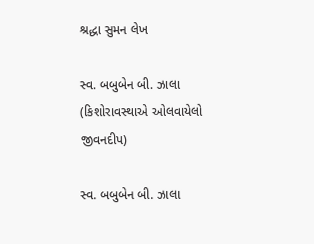શ્રદ્ધા સુમન લેખ

સ્વ. બબુબેન બી. ઝાલા (કિશોરાવસ્થાએ ઓલવાયેલો જીવનદીપ)

સ્વ. બબુબેન બી. ઝાલા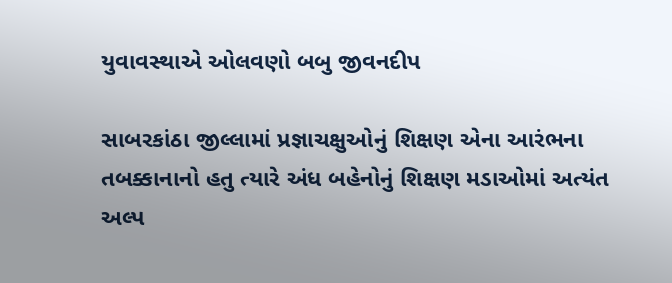યુવાવસ્થાએ ઓલવણો બબુ જીવનદીપ

સાબરકાંઠા જીલ્લામાં પ્રજ્ઞાચક્ષુઓનું શિક્ષણ એના આરંભના તબક્કાનાનો હતુ ત્યારે અંધ બહેનોનું શિક્ષણ મડાઓમાં અત્યંત અલ્પ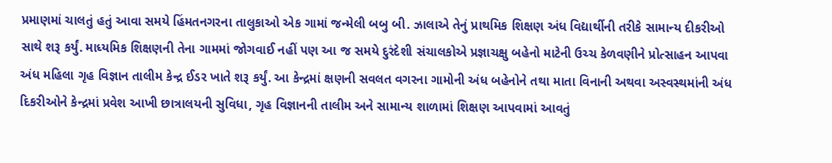પ્રમાણમાં ચાલતું હતું આવા સમયે હિંમતનગરના તાલુકાઓ એક ગામાં જન્મેલી બબુ બી. ઝાલાએ તેનું પ્રાથમિક શિક્ષણ અંધ વિદ્યાર્થીની તરીકે સામાન્ય દીકરીઓ સાથે શરૂ કર્યું. માધ્યમિક શિક્ષણની તેના ગામમાં જોગવાઈ નહીં પણ આ જ સમયે દુરંદેશી સંચાલકોએ પ્રજ્ઞાચક્ષુ બહેનો માટેની ઉચ્ચ કેળવણીને પ્રોત્સાહન આપવા અંધ મહિલા ગૃહ વિજ્ઞાન તાલીમ કેન્દ્ર ઈડર ખાતે શરૂ કર્યું. આ કેન્દ્રમાં ક્ષણની સવલત વગરના ગામોની અંધ બહેનોને તથા માતા વિનાની અથવા અસ્વસ્થમાંની અંધ દિકરીઓને કેન્દ્રમાં પ્રવેશ આખી છાત્રાલયની સુવિધા, ગૃહ વિજ્ઞાનની તાલીમ અને સામાન્ય શાળામાં શિક્ષણ આપવામાં આવતું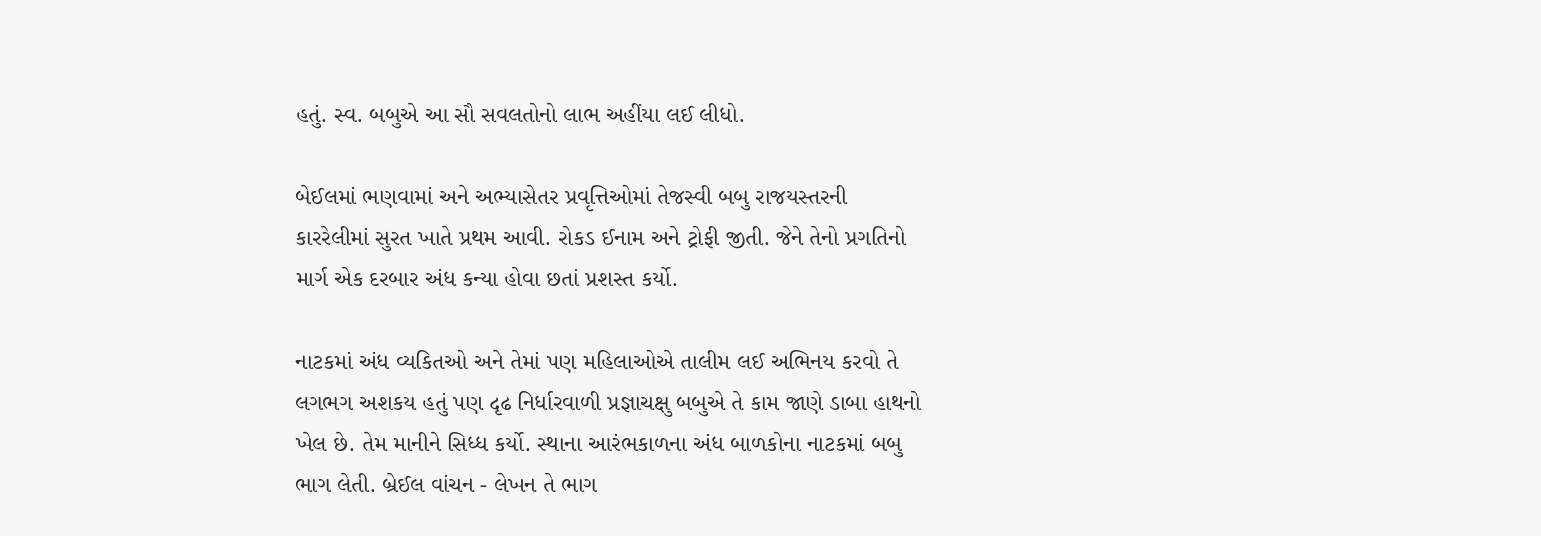હતું. સ્વ. બબુએ આ સૌ સવલતોનો લાભ અહીંયા લઈ લીધો.

બેઈલમાં ભણવામાં અને અભ્યાસેતર પ્રવૃત્તિઓમાં તેજસ્વી બબુ રાજયસ્તરની કારરેલીમાં સુરત ખાતે પ્રથમ આવી. રોકડ ઈનામ અને ટ્રોફી જીતી. જેને તેનો પ્રગતિનો માર્ગ એક દરબાર અંધ કન્યા હોવા છતાં પ્રશસ્ત કર્યો.

નાટકમાં અંધ વ્યકિતઓ અને તેમાં પણ મહિલાઓએ તાલીમ લઈ અભિનય કરવો તે લગભગ અશકય હતું પણ દૃઢ નિર્ધારવાળી પ્રજ્ઞાચક્ષુ બબુએ તે કામ જાણે ડાબા હાથનો ખેલ છે. તેમ માનીને સિધ્ધ કર્યો. સ્થાના આરંભકાળના અંધ બાળકોના નાટકમાં બબુ ભાગ લેતી. બ્રેઈલ વાંચન - લેખન તે ભાગ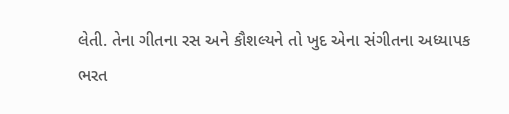લેતી. તેના ગીતના રસ અને કૌશલ્યને તો ખુદ એના સંગીતના અધ્યાપક ભરત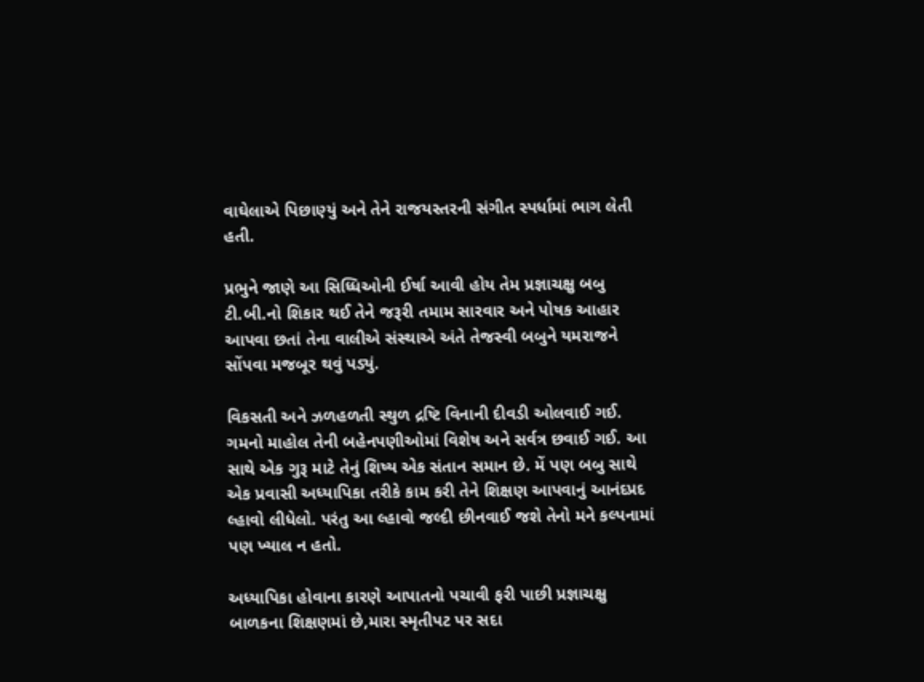વાઘેલાએ પિછાણ્યું અને તેને રાજયસ્તરની સંગીત સ્પર્ધામાં ભાગ લેતી હતી.

પ્રભુને જાણે આ સિધ્ધિઓની ઈર્ષા આવી હોય તેમ પ્રજ્ઞાચક્ષુ બબુ ટી.બી.નો શિકાર થઈ તેને જરૂરી તમામ સારવાર અને પોષક આહાર આપવા છતાં તેના વાલીએ સંસ્થાએ અંતે તેજસ્વી બબુને યમરાજને સોંપવા મજબૂર થવું પડ્યું.

વિકસતી અને ઝળહળતી સ્થુળ દ્રષ્ટિ વિનાની દીવડી ઓલવાઈ ગઈ. ગમનો માહોલ તેની બહેનપણીઓમાં વિશેષ અને સર્વત્ર છવાઈ ગઈ. આ સાથે એક ગુરૂ માટે તેનું શિષ્ય એક સંતાન સમાન છે. મેં પણ બબુ સાથે એક પ્રવાસી અધ્યાપિકા તરીકે કામ કરી તેને શિક્ષણ આપવાનું આનંદપ્રદ લ્હાવો લીધેલો. પરંતુ આ લ્હાવો જલ્દી છીનવાઈ જશે તેનો મને કલ્પનામાં પણ ખ્યાલ ન હતો.

અધ્યાપિકા હોવાના કારણે આપાતનો પચાવી ફરી પાછી પ્રજ્ઞાચક્ષુ બાળકના શિક્ષણમાં છે,મારા સ્મૃતીપટ પર સદા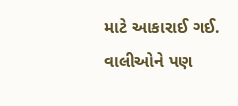માટે આકારાઈ ગઈ. વાલીઓને પણ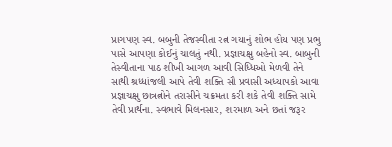પ્રાગપણ સ્વ. બબુની તેજસ્વીતા રત્ન ગયાનું શોભ હોય પણ પ્રભુ પાસે આપણા કોઈનું ચાલતું નથી. પ્રજ્ઞાચક્ષુ બહેનો સ્વ. બાબુની તેસ્વીતાના પાઠ શીખી આગળ આવી સિધ્ધિઓ મેળવી તેને સાથી શ્રધ્ધાંજલી આપે તેવી શક્તિ સૌ પ્રવાસી અધ્યાપકો આવા પ્રજ્ઞાચક્ષુ છાત્રત્નોને તરાસીને ચક્રમતા કરી શકે તેવી શક્તિ સામે તેવી પ્રાર્થના. સ્વભાવે મિલનસાર, શરમાળ અને છતાં જરૂર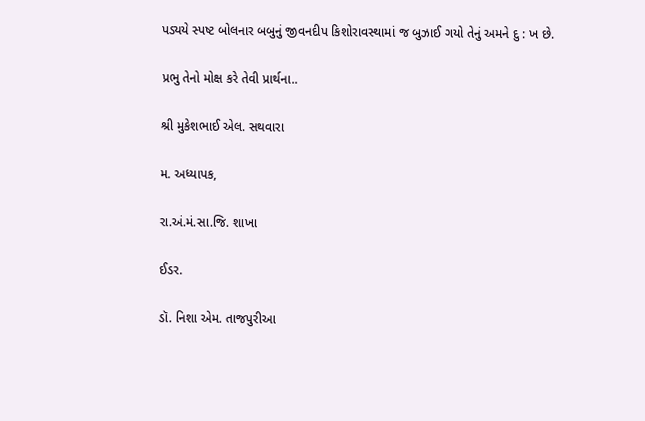પડ્યયે સ્પષ્ટ બોલનાર બબુનું જીવનદીપ કિશોરાવસ્થામાં જ બુઝાઈ ગયો તેનું અમને દુ : ખ છે.

પ્રભુ તેનો મોક્ષ કરે તેવી પ્રાર્થના..

શ્રી મુકેશભાઈ એલ. સથવારા

મ. અધ્યાપક,

રા.અં.મં.સા.જિ. શાખા

ઈડર.

ડૉ. નિશા એમ. તાજપુરીઆ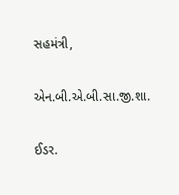સહમંત્રી,

એન.બી.એ.બી.સા.જી.શા.

ઈડર.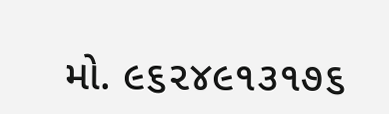મો. ૯૬૨૪૯૧૩૧૭૬